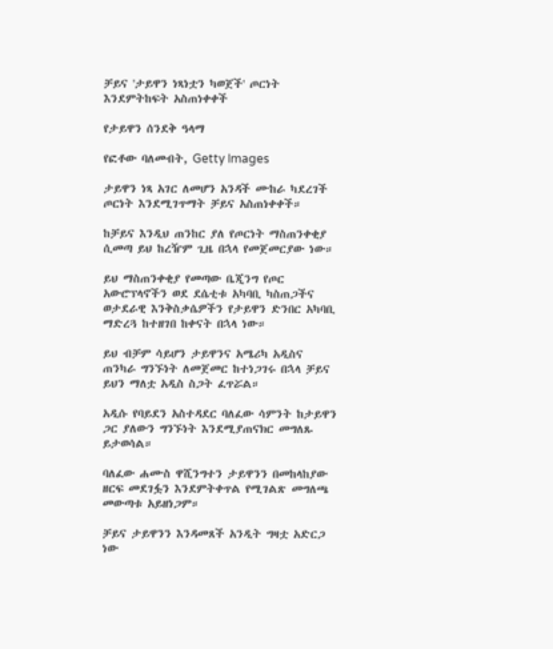ቻይና 'ታይዋን ነጻነቷን ካወጀች' ጦርነት እንደምትከፍት አስጠነቀቀች

የታይዋን ሰንደቅ ዓላማ

የፎቶው ባለመብት, Getty Images

ታይዋን ነጻ አገር ለመሆን አንዳች ሙከራ ካደረገች ጦርነት እንደሚገጥማት ቻይና አስጠነቀቀች።

ከቻይና እንዲህ ጠንከር ያለ የጦርነት ማስጠንቀቂያ ሲመጣ ይህ ከረዥም ጊዜ በኋላ የመጀመርያው ነው።

ይህ ማስጠንቀቂያ የመጣው ቤጂንግ የጦር አውሮፕላኖችን ወደ ደሴቲቱ አካባቢ ካስጠጋችና ወታደራዊ እንቅስቃሴዎችን የታይዋን ድንበር አካባቢ ማድረጓ ከተዘገበ ከቀናት በኋላ ነው።

ይህ ብቻም ሳይሆን ታይዋንና አሜሪካ አዲስና ጠንካራ ግንኙነት ለመጀመር ከተነጋገሩ በኋላ ቻይና ይህን ማለቷ አዲስ ስጋት ፈጥሯል።

አዲሱ የባይደን አስተዳደር ባለፈው ሳምንት ከታይዋን ጋር ያለውን ግንኙነት እንደሚያጠናክር መግለጹ ይታወሳል።

ባለፈው ሐሙስ ዋሺንግተን ታይዋንን በመከላከያው ዘርፍ መደገፏን እንደምትቀጥል የሚገልጽ መግለጫ መውጣቱ አይዘነጋም።

ቻይና ታይዋንን እንዳመጸች አንዲት ግዛቷ አድርጋ ነው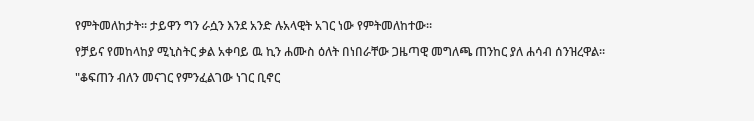የምትመለከታት። ታይዋን ግን ራሷን እንደ አንድ ሉአላዊት አገር ነው የምትመለከተው።

የቻይና የመከላከያ ሚኒስትር ቃል አቀባይ ዉ ኪን ሐሙስ ዕለት በነበራቸው ጋዜጣዊ መግለጫ ጠንከር ያለ ሐሳብ ሰንዝረዋል።

"ቆፍጠን ብለን መናገር የምንፈልገው ነገር ቢኖር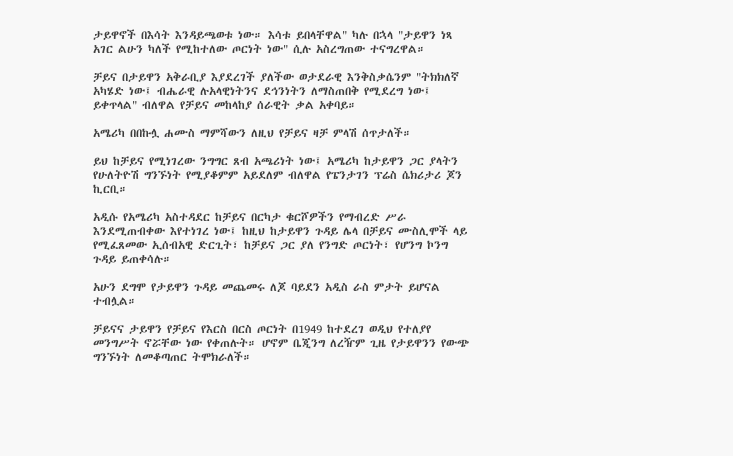ታይዋኖች በእሳት እንዳይጫወቱ ነው። እሳቱ ይበላቸዋል" ካሉ በኋላ "ታይዋን ነጻ አገር ልሁን ካለች የሚከተለው ጦርነት ነው" ሲሉ አስረግጠው ተናግረዋል።

ቻይና በታይዋን አቅራቢያ እያደረገች ያለችው ወታደራዊ እንቅስቃሴንም "ትክክለኛ አካሄድ ነው፤ ብሔራዊ ሉአላዊነትንና ደኅንነትን ለማስጠበቅ የሚደረግ ነው፤ ይቀጥላል" ብለዋል የቻይና መከላከያ ሰራዊት ቃል አቀባይ።

አሜሪካ በበኩሏ ሐሙስ ማምሻውን ለዚህ የቻይና ዛቻ ምላሽ ሰጥታለች።

ይህ ከቻይና የሚነገረው ንግግር ጸብ አጫሪነት ነው፤ አሜሪካ ከታይዋን ጋር ያላትን የሁለትዮሽ ግንኙነት የሚያቆምም አይደለም ብለዋል የፔንታገን ፕሬስ ሴክሪታሪ ጆን ኪርቢ።

አዲሱ የአሜሪካ አስተዳደር ከቻይና በርካታ ቁርሾዎችን የማብረድ ሥራ እንደሚጠብቀው እየተነገረ ነው፤ ከዚህ ከታይዋን ጉዳይ ሌላ በቻይና ሙስሊሞች ላይ የሚፈጸመው ኢሰብአዊ ድርጊት፣ ከቻይና ጋር ያለ የንግድ ጦርነት፣ የሆንግ ኮንግ ጉዳይ ይጠቀሳሉ።

አሁን ደግሞ የታይዋን ጉዳይ መጨመሩ ለጆ ባይደን አዲስ ራስ ምታት ይሆናል ተብሏል።

ቻይናና ታይዋን የቻይና የእርስ በርስ ጦርነት በ1949 ከተደረገ ወዲህ የተለያየ መንግሥት ኖሯቸው ነው የቀጠሉት። ሆኖም ቤጂንግ ለረዥም ጊዜ የታይዋንን የውጭ ግንኙነት ለመቆጣጠር ትሞክራለች።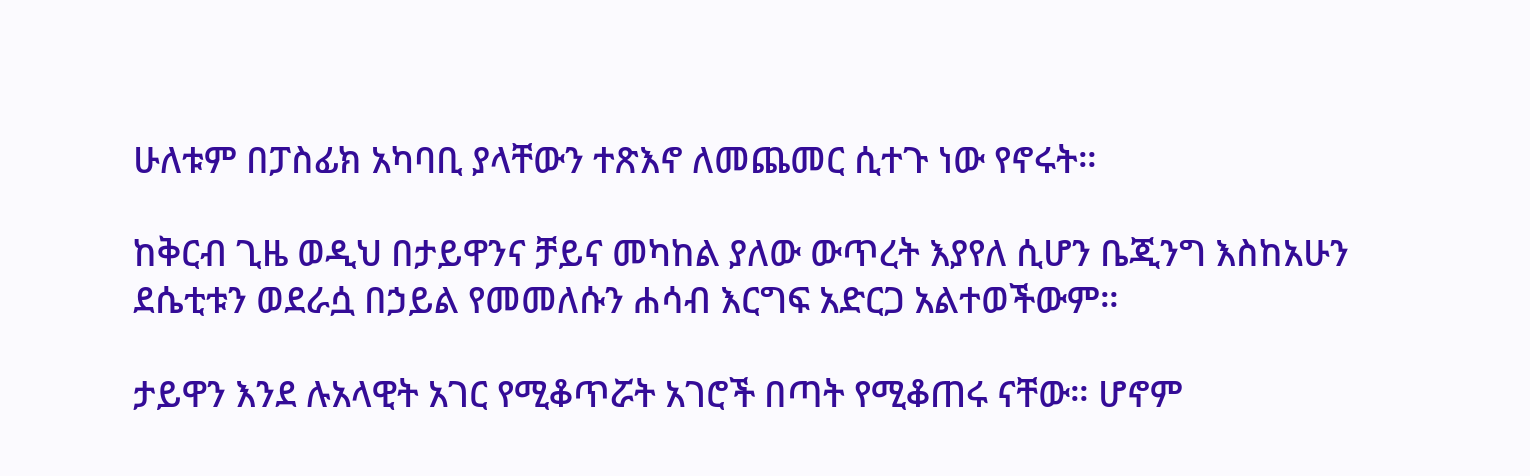ሁለቱም በፓስፊክ አካባቢ ያላቸውን ተጽእኖ ለመጨመር ሲተጉ ነው የኖሩት።

ከቅርብ ጊዜ ወዲህ በታይዋንና ቻይና መካከል ያለው ውጥረት እያየለ ሲሆን ቤጂንግ እስከአሁን ደሴቲቱን ወደራሷ በኃይል የመመለሱን ሐሳብ እርግፍ አድርጋ አልተወችውም።

ታይዋን እንደ ሉአላዊት አገር የሚቆጥሯት አገሮች በጣት የሚቆጠሩ ናቸው። ሆኖም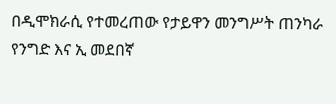በዲሞክራሲ የተመረጠው የታይዋን መንግሥት ጠንካራ የንግድ እና ኢ መደበኛ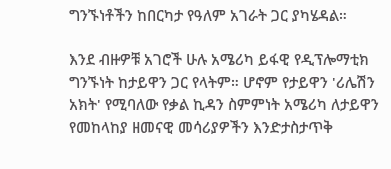ግንኙነቶችን ከበርካታ የዓለም አገራት ጋር ያካሄዳል።

እንደ ብዙዎቹ አገሮች ሁሉ አሜሪካ ይፋዊ የዲፕሎማቲክ ግንኙነት ከታይዋን ጋር የላትም። ሆኖም የታይዋን 'ሪሌሽን አክት' የሚባለው የቃል ኪዳን ስምምነት አሜሪካ ለታይዋን የመከላከያ ዘመናዊ መሳሪያዎችን እንድታስታጥቅ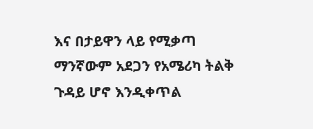እና በታይዋን ላይ የሚቃጣ ማንኛውም አደጋን የአሜሪካ ትልቅ ጉዳይ ሆኖ እንዲቀጥል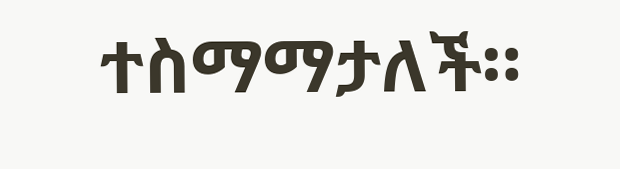ተስማማታለች።